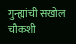गुन्ह्यांची सखोल चौकशी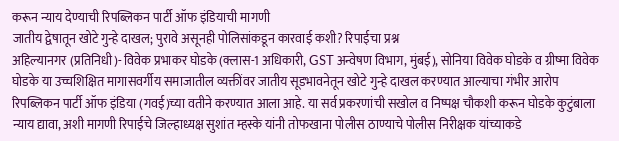करून न्याय देण्याची रिपब्लिकन पार्टी ऑफ इंडियाची मागणी
जातीय द्वेषातून खोटे गुन्हे दाखल; पुरावे असूनही पोलिसांकडून कारवाई कशी? रिपाईचा प्रश्न
अहिल्यानगर (प्रतिनिधी)- विवेक प्रभाकर घोडके (क्लास-1 अधिकारी, GST अन्वेषण विभाग, मुंबई), सोनिया विवेक घोडके व ग्रीष्मा विवेक घोडके या उच्चशिक्षित मागासवर्गीय समाजातील व्यक्तींवर जातीय सूडभावनेतून खोटे गुन्हे दाखल करण्यात आल्याचा गंभीर आरोप रिपब्लिकन पार्टी ऑफ इंडिया (गवई)च्या वतीने करण्यात आला आहे. या सर्व प्रकरणांची सखोल व निष्पक्ष चौकशी करून घोडके कुटुंबाला न्याय द्यावा, अशी मागणी रिपाईचे जिल्हाध्यक्ष सुशांत म्हस्के यांनी तोफखाना पोलीस ठाण्याचे पोलीस निरीक्षक यांच्याकडे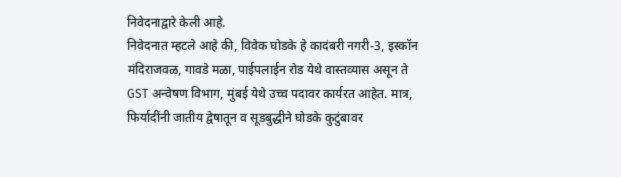निवेदनाद्वारे केली आहे.
निवेदनात म्हटले आहे की, विवेक घोडके हे कादंबरी नगरी-3, इस्कॉन मंदिराजवळ, गावडे मळा, पाईपलाईन रोड येथे वास्तव्यास असून ते GST अन्वेषण विभाग, मुंबई येथे उच्च पदावर कार्यरत आहेत. मात्र, फिर्यादींनी जातीय द्वेषातून व सूडबुद्धीने घोडके कुटुंबावर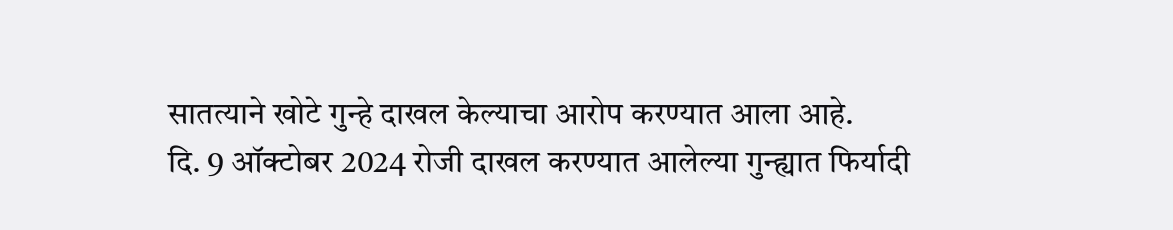सातत्याने खोटे गुन्हे दाखल केल्याचा आरोप करण्यात आला आहे.
दि. 9 ऑक्टोबर 2024 रोजी दाखल करण्यात आलेल्या गुन्ह्यात फिर्यादी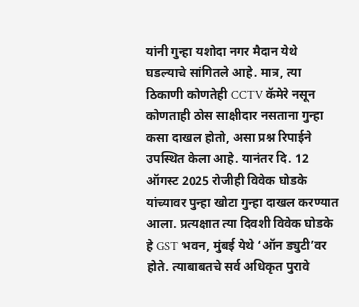यांनी गुन्हा यशोदा नगर मैदान येथे घडल्याचे सांगितले आहे. मात्र, त्या ठिकाणी कोणतेही CCTV कॅमेरे नसून कोणताही ठोस साक्षीदार नसताना गुन्हा कसा दाखल होतो, असा प्रश्न रिपाईने उपस्थित केला आहे. यानंतर दि. 12 ऑगस्ट 2025 रोजीही विवेक घोडके यांच्यावर पुन्हा खोटा गुन्हा दाखल करण्यात आला. प्रत्यक्षात त्या दिवशी विवेक घोडके हे GST भवन, मुंबई येथे ‘ऑन ड्युटी’वर होते. त्याबाबतचे सर्व अधिकृत पुरावे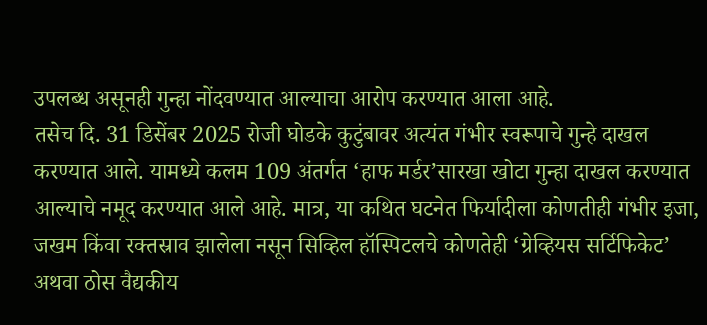उपलब्ध असूनही गुन्हा नोंदवण्यात आल्याचा आरोप करण्यात आला आहे.
तसेच दि. 31 डिसेंबर 2025 रोजी घोडके कुटुंबावर अत्यंत गंभीर स्वरूपाचे गुन्हे दाखल करण्यात आले. यामध्ये कलम 109 अंतर्गत ‘हाफ मर्डर’सारखा खोटा गुन्हा दाखल करण्यात आल्याचे नमूद करण्यात आले आहे. मात्र, या कथित घटनेत फिर्यादीला कोणतीही गंभीर इजा, जखम किंवा रक्तस्राव झालेला नसून सिव्हिल हॉस्पिटलचे कोणतेही ‘ग्रेव्हियस सर्टिफिकेट’ अथवा ठोस वैद्यकीय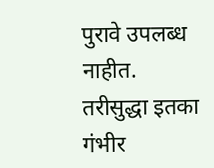पुरावे उपलब्ध नाहीत. तरीसुद्धा इतका गंभीर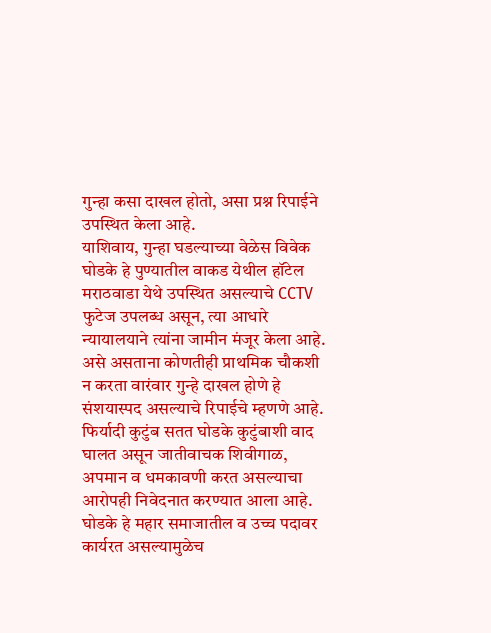गुन्हा कसा दाखल होतो, असा प्रश्न रिपाईने उपस्थित केला आहे.
याशिवाय, गुन्हा घडल्याच्या वेळेस विवेक घोडके हे पुण्यातील वाकड येथील हॉटेल मराठवाडा येथे उपस्थित असल्याचे CCTV फुटेज उपलब्ध असून, त्या आधारे न्यायालयाने त्यांना जामीन मंजूर केला आहे. असे असताना कोणतीही प्राथमिक चौकशी न करता वारंवार गुन्हे दाखल होणे हे संशयास्पद असल्याचे रिपाईचे म्हणणे आहे.
फिर्यादी कुटुंब सतत घोडके कुटुंबाशी वाद घालत असून जातीवाचक शिवीगाळ, अपमान व धमकावणी करत असल्याचा आरोपही निवेदनात करण्यात आला आहे. घोडके हे महार समाजातील व उच्च पदावर कार्यरत असल्यामुळेच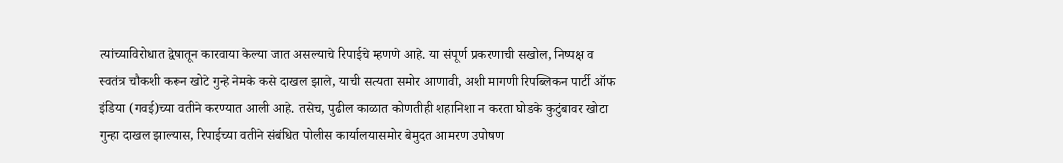त्यांच्याविरोधात द्वेषातून कारवाया केल्या जात असल्याचे रिपाईचे म्हणणे आहे. या संपूर्ण प्रकरणाची सखोल, निष्पक्ष व स्वतंत्र चौकशी करून खोटे गुन्हे नेमके कसे दाखल झाले, याची सत्यता समोर आणावी, अशी मागणी रिपब्लिकन पार्टी ऑफ इंडिया (गवई)च्या वतीने करण्यात आली आहे. तसेच, पुढील काळात कोणतीही शहानिशा न करता घोडके कुटुंबावर खोटा गुन्हा दाखल झाल्यास, रिपाईच्या वतीने संबंधित पोलीस कार्यालयासमोर बेमुदत आमरण उपोषण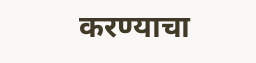करण्याचा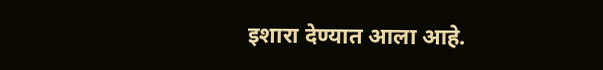इशारा देण्यात आला आहे.